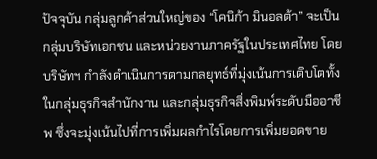ปัจจุบัน กลุ่มลูกค้าส่วนใหญ่ของ “โคนิก้า มินอลต้า” จะเป็นกลุ่มบริษัทเอกชน และหน่วยงานภาครัฐในประเทศไทย โดย บริษัทฯ กำลังดำเนินการตามกลยุทธ์ที่มุ่งเน้นการเติบโตทั้งในกลุ่มธุรกิจสำนักงาน และกลุ่มธุรกิจสิ่งพิมพ์ระดับมืออาชีพ ซึ่งจะมุ่งเน้นไปที่การเพิ่มผลกำไรโดยการเพิ่มยอดขาย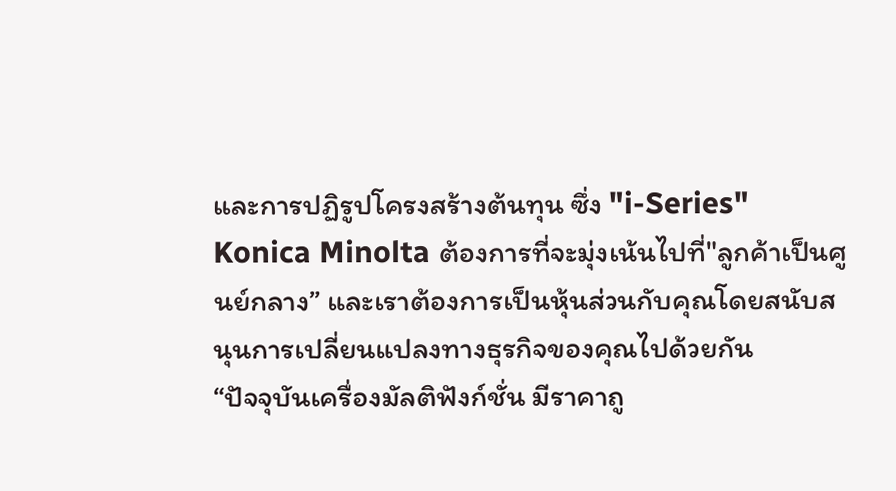และการปฏิรูปโครงสร้างต้นทุน ซึ่ง "i-Series" Konica Minolta ต้องการที่จะมุ่งเน้นไปที่"ลูกค้าเป็นศูนย์กลาง” และเราต้องการเป็นหุ้นส่วนกับคุณโดยสนับสนุนการเปลี่ยนแปลงทางธุรกิจของคุณไปด้วยกัน
“ปัจจุบันเครื่องมัลติฟังก์ชั่น มีราคาถู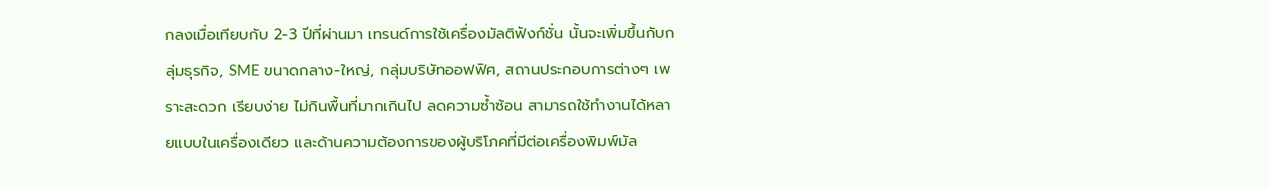กลงเมื่อเทียบกับ 2-3 ปีที่ผ่านมา เทรนด์การใช้เครื่องมัลติฟังก์ชั่น นั้นจะเพิ่มขึ้นกับกลุ่มธุรกิจ, SME ขนาดกลาง-ใหญ่, กลุ่มบริษัทออฟฟิศ, สถานประกอบการต่างๆ เพราะสะดวก เรียบง่าย ไม่กินพื้นที่มากเกินไป ลดความซ้ำซ้อน สามารถใช้ทำงานได้หลายแบบในเครื่องเดียว และด้านความต้องการของผู้บริโภคที่มีต่อเครื่องพิมพ์มัล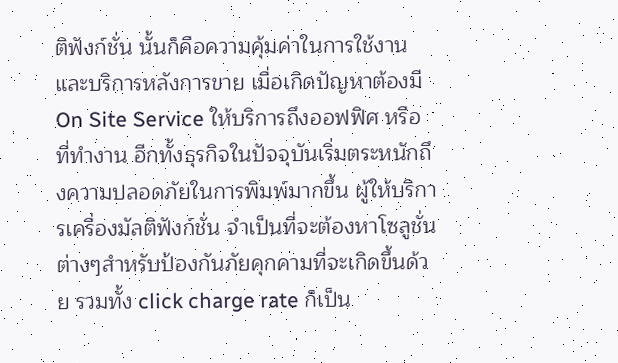ติฟังก์ชั่น นั้นก็คือความคุ้มค่าในการใช้งาน และบริการหลังการขาย เมื่อเกิดปัญหาต้องมี On Site Service ให้บริการถึงออฟฟิศ หรือที่ทำงาน อีกทั้งธุรกิจในปัจจุบันเริ่มตระหนักถึงความปลอดภัยในการพิมพ์มากขึ้น ผู้ให้บริการเครื่องมัลติฟังก์ชั่น จำเป็นที่จะต้องหาโซลูชั่นต่างๆสำหรับป้องกันภัยคุกคามที่จะเกิดขึ้นด้วย รวมทั้ง click charge rate ก็เป็น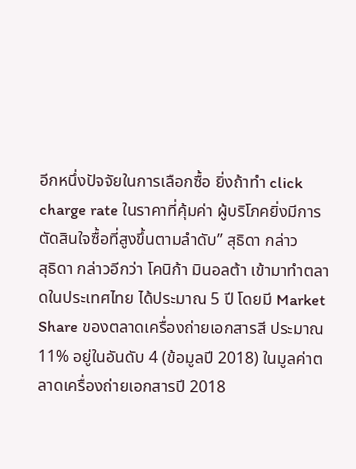อีกหนึ่งปัจจัยในการเลือกซื้อ ยิ่งถ้าทำ click charge rate ในราคาที่คุ้มค่า ผู้บริโภคยิ่งมีการตัดสินใจซื้อที่สูงขึ้นตามลำดับ” สุธิดา กล่าว
สุธิดา กล่าวอีกว่า โคนิก้า มินอลต้า เข้ามาทำตลาดในประเทศไทย ได้ประมาณ 5 ปี โดยมี Market Share ของตลาดเครื่องถ่ายเอกสารสี ประมาณ 11% อยู่ในอันดับ 4 (ข้อมูลปี 2018) ในมูลค่าตลาดเครื่องถ่ายเอกสารปี 2018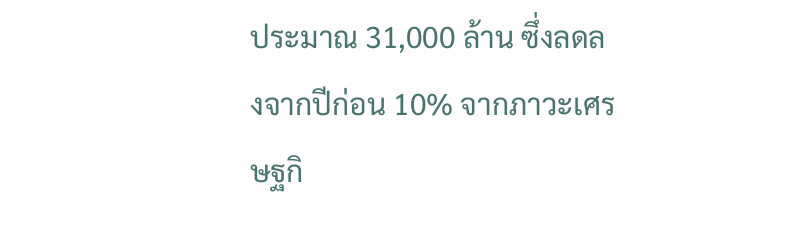ประมาณ 31,000 ล้าน ซึ่งลดลงจากปีก่อน 10% จากภาวะเศรษฐกิ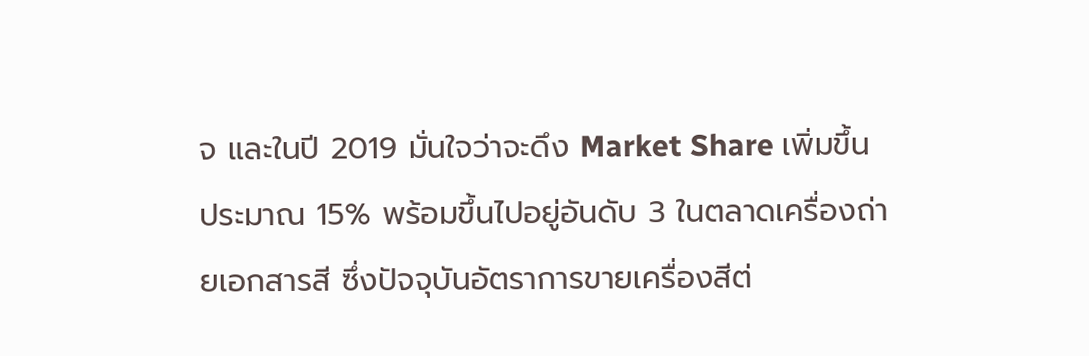จ และในปี 2019 มั่นใจว่าจะดึง Market Share เพิ่มขึ้นประมาณ 15% พร้อมขึ้นไปอยู่อันดับ 3 ในตลาดเครื่องถ่ายเอกสารสี ซึ่งปัจจุบันอัตราการขายเครื่องสีต่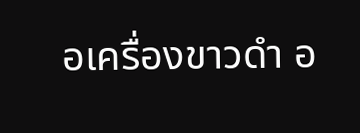อเครื่องขาวดำ อ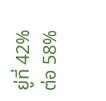ยู่ที่ 42% ต่อ 58%